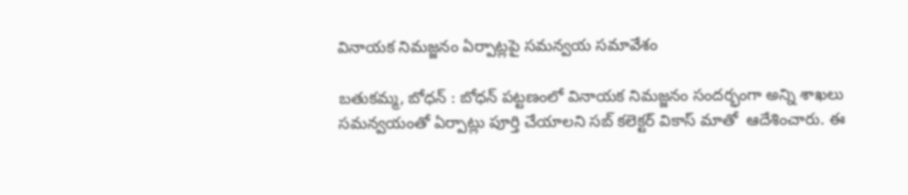వినాయక నిమజ్జనం ఏర్పాట్లపై సమన్వయ సమావేశం

బతుకమ్మ, బోధన్ : బోధన్ పట్టణంలో వినాయక నిమజ్జనం సందర్భంగా అన్ని శాఖలు సమన్వయంతో ఏర్పాట్లు పూర్తి చేయాలని సబ్‌ కలెక్టర్ వికాస్ మాతో  ఆదేశించారు. ఈ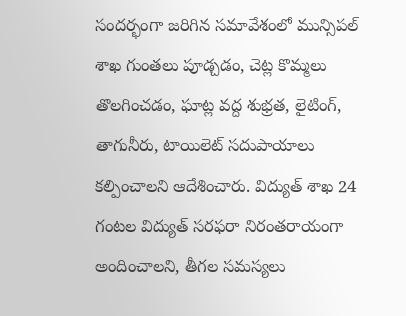సందర్భంగా జరిగిన సమావేశంలో మున్సిపల్ శాఖ గుంతలు పూడ్చడం, చెట్ల కొమ్మలు తొలగించడం, ఘాట్ల వద్ద శుభ్రత, లైటింగ్, తాగునీరు, టాయిలెట్ సదుపాయాలు కల్పించాలని ఆదేశించారు. విద్యుత్ శాఖ 24 గంటల విద్యుత్ సరఫరా నిరంతరాయంగా అందించాలని, తీగల సమస్యలు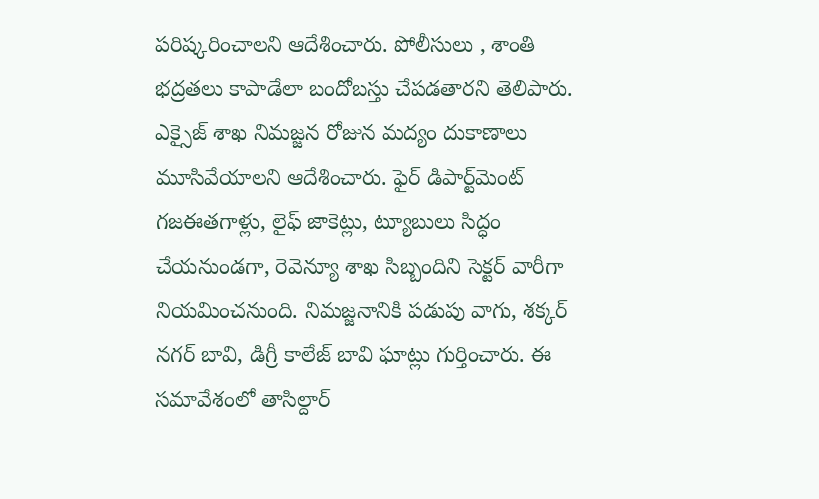పరిష్కరించాలని ఆదేశించారు. పోలీసులు , శాంతి భద్రతలు కాపాడేలా బందోబస్తు చేపడతారని తెలిపారు. ఎక్సైజ్ శాఖ నిమజ్జన రోజున మద్యం దుకాణాలు మూసివేయాలని ఆదేశించారు. ఫైర్ డిపార్ట్‌మెంట్ గజఈతగాళ్లు, లైఫ్ జాకెట్లు, ట్యూబులు సిద్ధం చేయనుండగా, రెవెన్యూ శాఖ సిబ్బందిని సెక్టర్ వారీగా నియమించనుంది. నిమజ్జనానికి పడుపు వాగు, శక్కర్ నగర్ బావి, డిగ్రీ కాలేజ్ బావి ఘాట్లు గుర్తించారు. ఈ సమావేశంలో తాసిల్దార్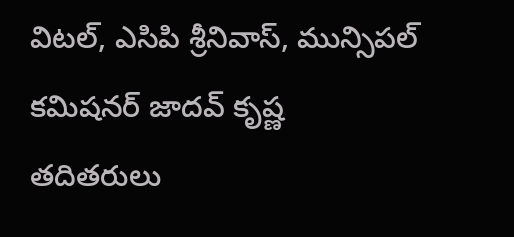విటల్, ఎసిపి శ్రీనివాస్, మున్సిపల్ కమిషనర్ జాదవ్ కృష్ణ తదితరులు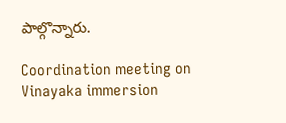పాల్గొన్నారు.

Coordination meeting on Vinayaka immersion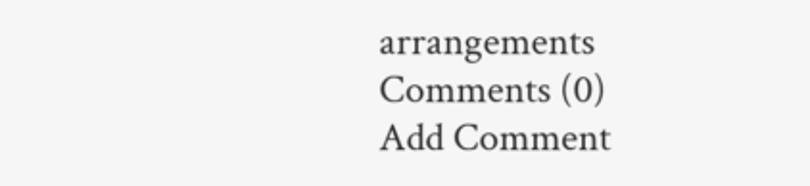arrangements
Comments (0)
Add Comment